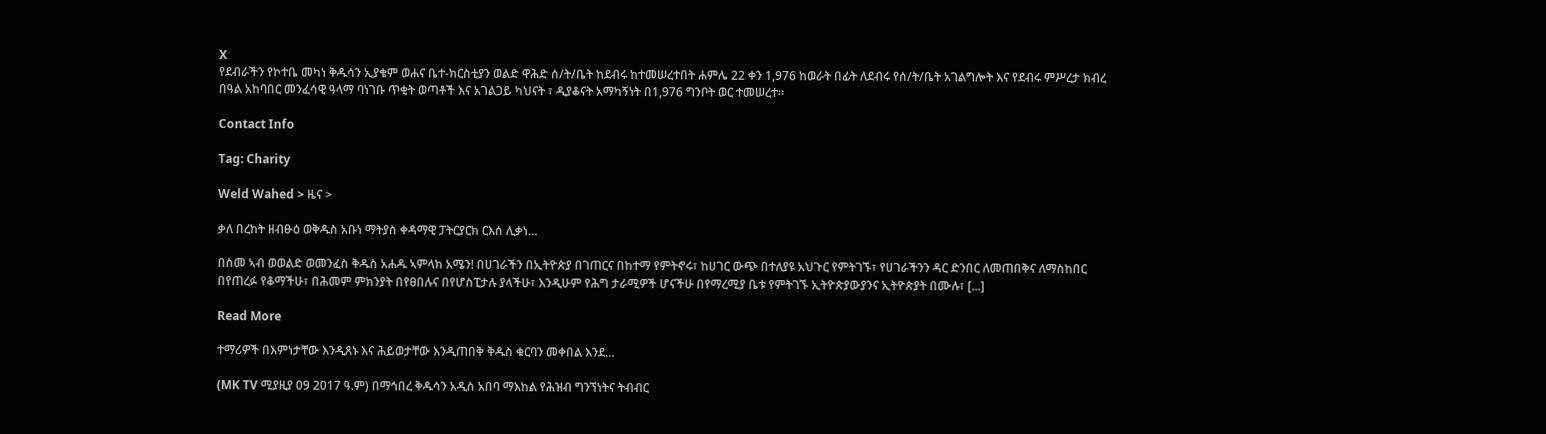X
የደብራችን የኮተቤ መካነ ቅዱሳን ኢያቄም ወሐና ቤተ-ክርስቲያን ወልድ ዋሕድ ሰ/ት/ቤት ከደብሩ ከተመሠረተበት ሐምሌ 22 ቀን 1,976 ከወራት በፊት ለደብሩ የሰ/ት/ቤት አገልግሎት እና የደብሩ ምሥረታ ክብረ በዓል አከባበር መንፈሳዊ ዓላማ ባነገቡ ጥቂት ወጣቶች እና አገልጋይ ካህናት ፣ ዲያቆናት አማካኝነት በ1,976 ግንቦት ወር ተመሠረተ።

Contact Info

Tag: Charity

Weld Wahed > ዜና >

ቃለ በረከት ዘብፁዕ ወቅዱስ አቡነ ማትያስ ቀዳማዊ ፓትርያርክ ርእሰ ሊቃነ…

በስመ ኣብ ወወልድ ወመንፈስ ቅዱስ አሐዱ ኣምላክ አሜን! በሀገራችን በኢትዮጵያ በገጠርና በከተማ የምትኖሩ፣ ከሀገር ውጭ በተለያዩ አህጉር የምትገኙ፣ የሀገራችንን ዳር ድንበር ለመጠበቅና ለማስከበር በየጠረፉ የቆማችሁ፣ በሕመም ምክንያት በየፀበሉና በየሆስፒታሉ ያላችሁ፣ እንዲሁም የሕግ ታራሚዎች ሆናችሁ በየማረሚያ ቤቱ የምትገኙ ኢትዮጵያውያንና ኢትዮጵያት በሙሉ፣ [...]

Read More

ተማሪዎች በእምነታቸው እንዲጸኑ እና ሕይወታቸው እንዲጠበቅ ቅዱስ ቁርባን መቀበል እንደ…

(MK TV ሚያዚያ 09 2017 ዓ.ም) በማኅበረ ቅዱሳን አዲስ አበባ ማእከል የሕዝብ ግንኘነትና ትብብር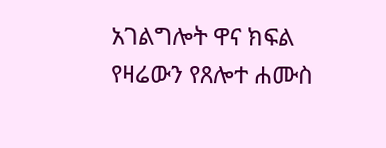አገልግሎት ዋና ክፍል የዛሬውን የጸሎተ ሐሙስ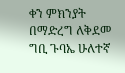ቀን ምክንያት በማድረግ ለቅደመ ግቢ ጉባኤ ሁለተኛ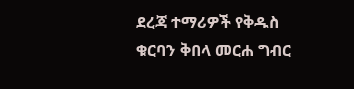ደረጃ ተማሪዎች የቅዱስ ቁርባን ቅበላ መርሐ ግብር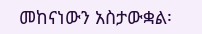መከናነውን አስታውቋል፡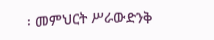፡ መምህርት ሥራውድንቅ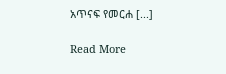አጥናፍ የመርሐ [...]

Read More